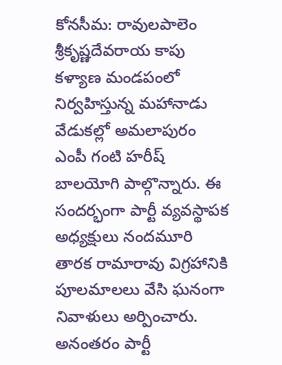కోనసీమ: రావులపాలెం శ్రీకృష్ణదేవరాయ కాపు కళ్యాణ మండపంలో నిర్వహిస్తున్న మహానాడు వేడుకల్లో అమలాపురం ఎంపీ గంటి హరీష్ బాలయోగి పాల్గొన్నారు. ఈ సందర్భంగా పార్టీ వ్యవస్థాపక అధ్యక్షులు నందమూరి తారక రామారావు విగ్రహానికి పూలమాలలు వేసి ఘనంగా నివాళులు అర్పించారు. అనంతరం పార్టీ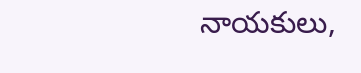నాయకులు,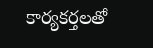కార్యకర్తలతో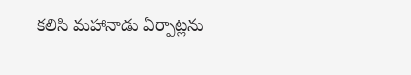కలిసి మహానాడు ఏర్పాట్లను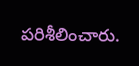పరిశీలించారు.